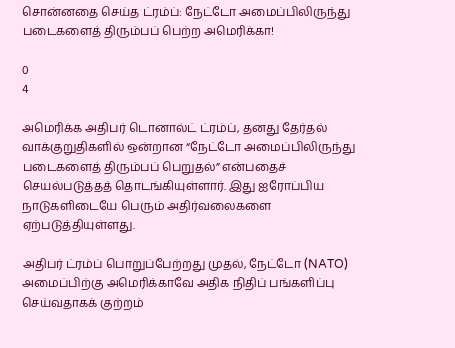சொன்னதை செய்த ட்ரம்ப்: நேட்டோ அமைப்பிலிருந்து படைகளைத் திரும்பப் பெற்ற அமெரிக்கா!

0
4

அமெரிக்க அதிபர் டொனால்ட் ட்ரம்ப், தனது தேர்தல் வாக்குறுதிகளில் ஒன்றான “நேட்டோ அமைப்பிலிருந்து படைகளைத் திரும்பப் பெறுதல்” என்பதைச் செயல்படுத்தத் தொடங்கியுள்ளார். இது ஐரோப்பிய நாடுகளிடையே பெரும் அதிர்வலைகளை ஏற்படுத்தியுள்ளது.

அதிபர் ட்ரம்ப் பொறுப்பேற்றது முதல், நேட்டோ (NATO) அமைப்பிற்கு அமெரிக்காவே அதிக நிதிப் பங்களிப்பு செய்வதாகக் குற்றம்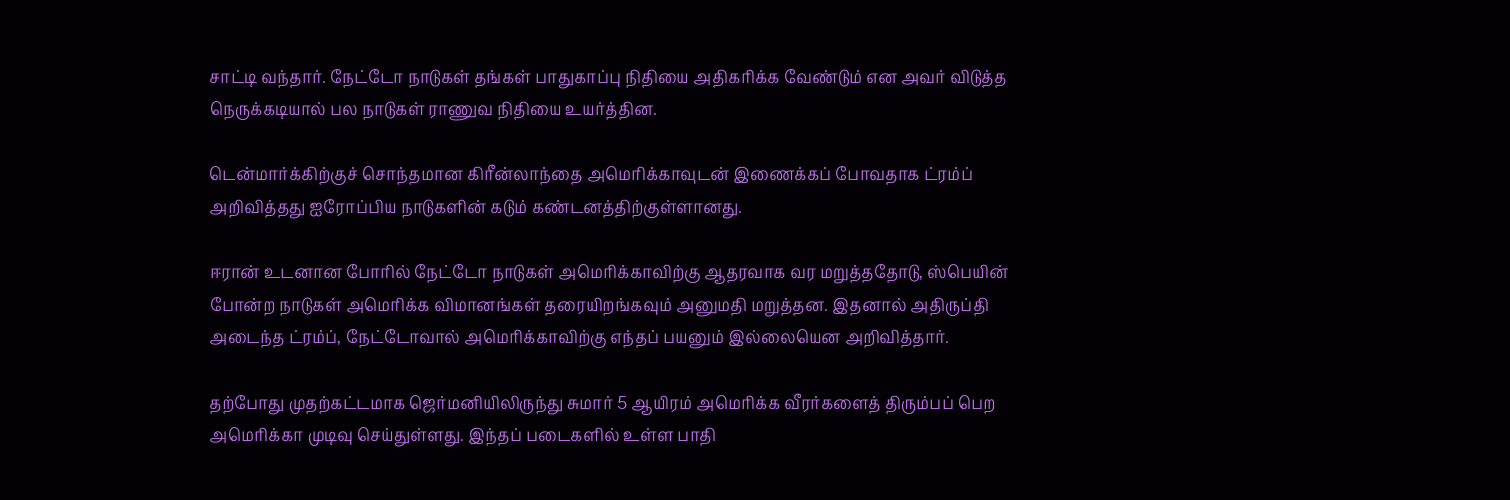சாட்டி வந்தார். நேட்டோ நாடுகள் தங்கள் பாதுகாப்பு நிதியை அதிகரிக்க வேண்டும் என அவர் விடுத்த நெருக்கடியால் பல நாடுகள் ராணுவ நிதியை உயர்த்தின.

டென்மார்க்கிற்குச் சொந்தமான கிரீன்லாந்தை அமெரிக்காவுடன் இணைக்கப் போவதாக ட்ரம்ப் அறிவித்தது ஐரோப்பிய நாடுகளின் கடும் கண்டனத்திற்குள்ளானது.

ஈரான் உடனான போரில் நேட்டோ நாடுகள் அமெரிக்காவிற்கு ஆதரவாக வர மறுத்ததோடு, ஸ்பெயின் போன்ற நாடுகள் அமெரிக்க விமானங்கள் தரையிறங்கவும் அனுமதி மறுத்தன. இதனால் அதிருப்தி அடைந்த ட்ரம்ப், நேட்டோவால் அமெரிக்காவிற்கு எந்தப் பயனும் இல்லையென அறிவித்தார்.

தற்போது முதற்கட்டமாக ஜெர்மனியிலிருந்து சுமார் 5 ஆயிரம் அமெரிக்க வீரர்களைத் திரும்பப் பெற அமெரிக்கா முடிவு செய்துள்ளது. இந்தப் படைகளில் உள்ள பாதி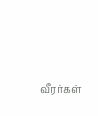வீரர்கள்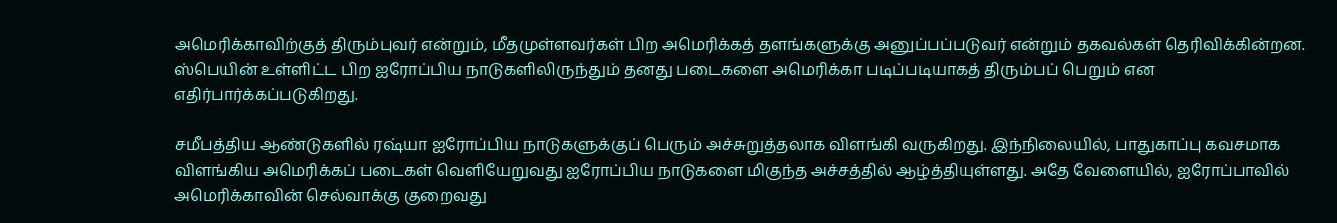அமெரிக்காவிற்குத் திரும்புவர் என்றும், மீதமுள்ளவர்கள் பிற அமெரிக்கத் தளங்களுக்கு அனுப்பப்படுவர் என்றும் தகவல்கள் தெரிவிக்கின்றன. ஸ்பெயின் உள்ளிட்ட பிற ஐரோப்பிய நாடுகளிலிருந்தும் தனது படைகளை அமெரிக்கா படிப்படியாகத் திரும்பப் பெறும் என எதிர்பார்க்கப்படுகிறது.

சமீபத்திய ஆண்டுகளில் ரஷ்யா ஐரோப்பிய நாடுகளுக்குப் பெரும் அச்சுறுத்தலாக விளங்கி வருகிறது. இந்நிலையில், பாதுகாப்பு கவசமாக விளங்கிய அமெரிக்கப் படைகள் வெளியேறுவது ஐரோப்பிய நாடுகளை மிகுந்த அச்சத்தில் ஆழ்த்தியுள்ளது. அதே வேளையில், ஐரோப்பாவில் அமெரிக்காவின் செல்வாக்கு குறைவது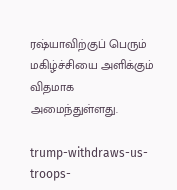ரஷ்யாவிற்குப் பெரும் மகிழ்ச்சியை அளிக்கும் விதமாக அமைந்துள்ளது.

trump-withdraws-us-troops-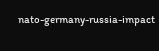nato-germany-russia-impact